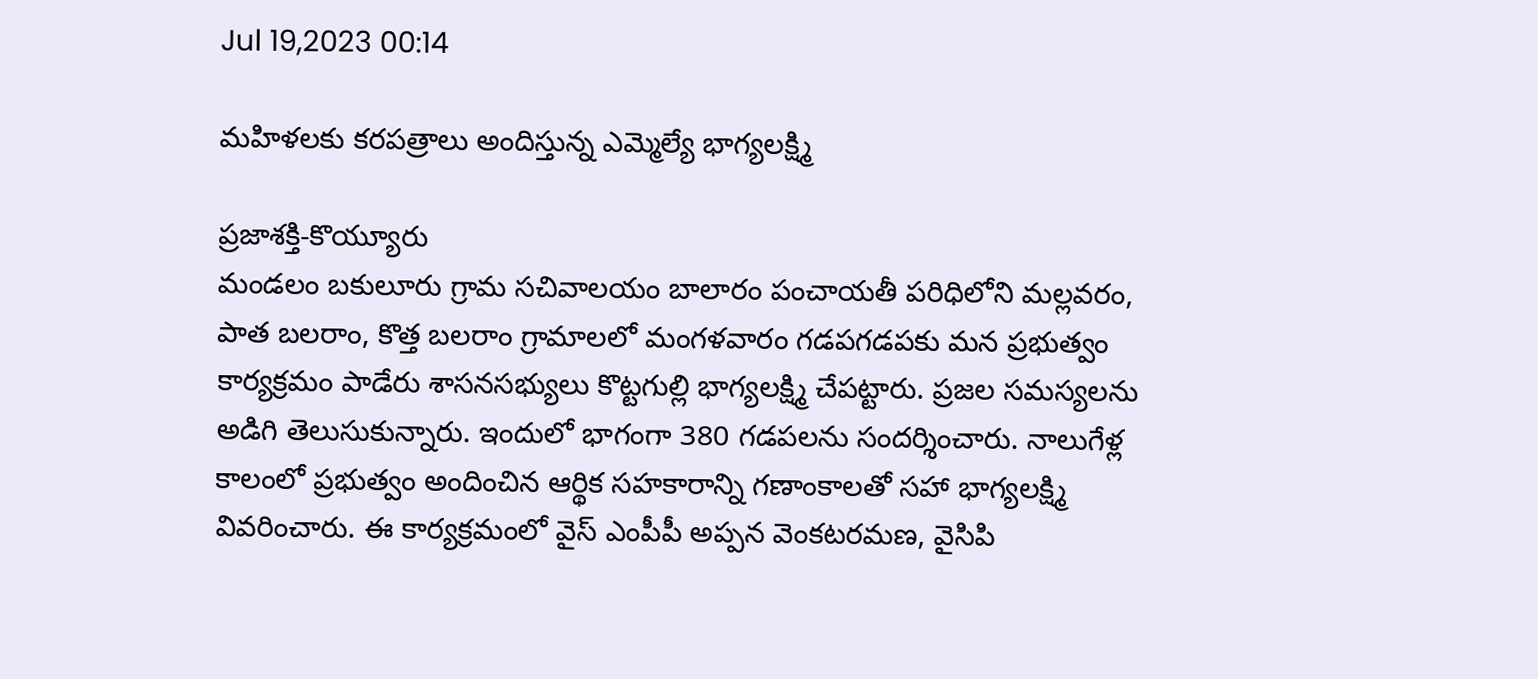Jul 19,2023 00:14

మహిళలకు కరపత్రాలు అందిస్తున్న ఎమ్మెల్యే భాగ్యలక్ష్మి

ప్రజాశక్తి-కొయ్యూరు
మండలం బకులూరు గ్రామ సచివాలయం బాలారం పంచాయతీ పరిధిలోని మల్లవరం, పాత బలరాం, కొత్త బలరాం గ్రామాలలో మంగళవారం గడపగడపకు మన ప్రభుత్వం కార్యక్రమం పాడేరు శాసనసభ్యులు కొట్టగుల్లి భాగ్యలక్ష్మి చేపట్టారు. ప్రజల సమస్యలను అడిగి తెలుసుకున్నారు. ఇందులో భాగంగా 380 గడపలను సందర్శించారు. నాలుగేళ్ల కాలంలో ప్రభుత్వం అందించిన ఆర్థిక సహకారాన్ని గణాంకాలతో సహా భాగ్యలక్ష్మి వివరించారు. ఈ కార్యక్రమంలో వైస్‌ ఎంపీపీ అప్పన వెంకటరమణ, వైసిపి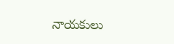నాయకులు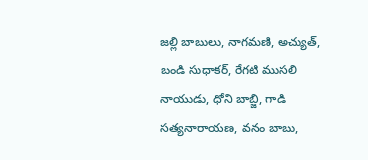జల్లి బాబులు, నాగమణి, అచ్యుత్‌, బండి సుధాకర్‌, రేగటి ముసలి నాయుడు, ధోని బాబ్జి, గాడి సత్యనారాయణ, వనం బాబు,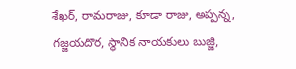శేఖర్‌, రామరాజు, కూడా రాజు, అప్పన్న, గజ్జయదొర, స్థానిక నాయకులు బుజ్జి,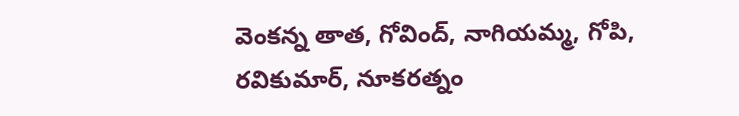వెంకన్న తాత, గోవింద్‌, నాగియమ్మ, గోపి, రవికుమార్‌, నూకరత్నం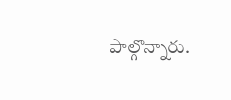పాల్గొన్నారు.